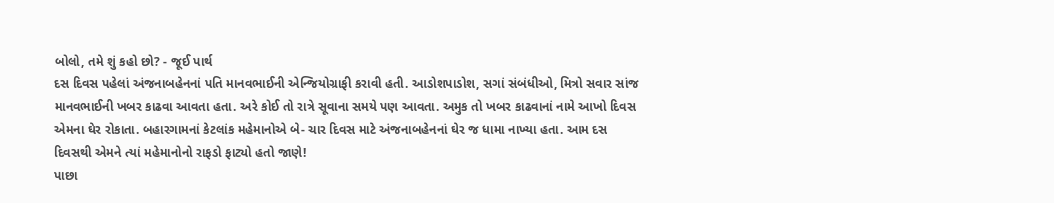બોલો, તમે શું કહો છો? - જૂઈ પાર્થ
દસ દિવસ પહેલાં અંજનાબહેનનાં પતિ માનવભાઈની એન્જિયોગ્રાફી કરાવી હતી. આડોશપાડોશ, સગાં સંબંધીઓ, મિત્રો સવાર સાંજ માનવભાઈની ખબર કાઢવા આવતા હતા. અરે કોઈ તો રાત્રે સૂવાના સમયે પણ આવતા. અમુક તો ખબર કાઢવાનાં નામે આખો દિવસ એમના ઘેર રોકાતા. બહારગામનાં કેટલાંક મહેમાનોએ બે- ચાર દિવસ માટે અંજનાબહેનનાં ઘેર જ ધામા નાખ્યા હતા. આમ દસ દિવસથી એમને ત્યાં મહેમાનોનો રાફડો ફાટ્યો હતો જાણે!
પાછા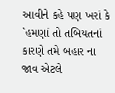આવીને કહે પણ ખરાં કે `હમણાં તો તબિયતનાં કારણે તમે બહાર ના જાવ એટલે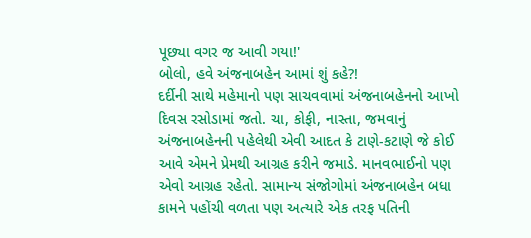પૂછ્યા વગર જ આવી ગયા!'
બોલો, હવે અંજનાબહેન આમાં શું કહે?!
દર્દીની સાથે મહેમાનો પણ સાચવવામાં અંજનાબહેનનો આખો દિવસ રસોડામાં જતો. ચા, કોફી, નાસ્તા, જમવાનું અંજનાબહેનની પહેલેથી એવી આદત કે ટાણે-કટાણે જે કોઈ આવે એમને પ્રેમથી આગ્રહ કરીને જમાડે. માનવભાઈનો પણ એવો આગ્રહ રહેતો. સામાન્ય સંજોગોમાં અંજનાબહેન બધા કામને પહોંચી વળતા પણ અત્યારે એક તરફ પતિની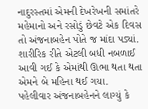નાદુરસ્તમાં એમની દેખરેખની સમાંતરે મહેમાનો અને રસોડું છેવટે એક દિવસ તો અંજનાબહેન પોતે જ માંદા પડ્યાં. શારીરિક રીતે એટલી બધી નબળાઈ આવી ગઈ કે એમાંથી ઊભા થતા થતા એમને બે મહિના થઈ ગયા.
પહેલીવાર અંજનાબહેનને લાગ્યું કે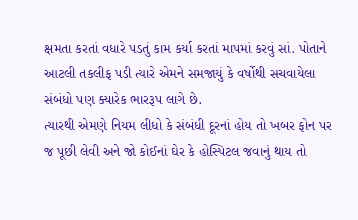ક્ષમતા કરતાં વધારે પડતું કામ કર્યા કરતાં માપમાં કરવું સાં. પોતાને આટલી તકલીફ પડી ત્યારે એમને સમજાયું કે વર્ષોથી સચવાયેલા સંબંધો પણ ક્યારેક ભારરૂપ લાગે છે.
ત્યારથી એમણે નિયમ લીધો કે સંબંધી દૂરનાં હોય તો ખબર ફોન પર જ પૂછી લેવી અને જો કોઈનાં ઘેર કે હોસ્પિટલ જવાનું થાય તો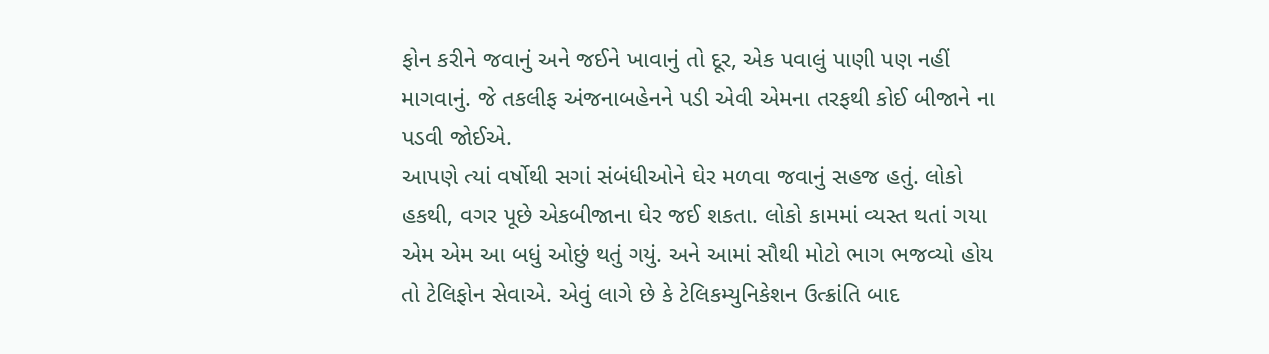ફોન કરીને જવાનું અને જઈને ખાવાનું તો દૂર, એક પવાલું પાણી પણ નહીં માગવાનું. જે તકલીફ અંજનાબહેનને પડી એવી એમના તરફથી કોઈ બીજાને ના પડવી જોઈએ.
આપણે ત્યાં વર્ષોથી સગાં સંબંધીઓને ઘેર મળવા જવાનું સહજ હતું. લોકો હકથી, વગર પૂછે એકબીજાના ઘેર જઈ શકતા. લોકો કામમાં વ્યસ્ત થતાં ગયા એમ એમ આ બધું ઓછું થતું ગયું. અને આમાં સૌથી મોટો ભાગ ભજવ્યો હોય તો ટેલિફોન સેવાએ. એવું લાગે છે કે ટેલિકમ્યુનિકેશન ઉત્ક્રાંતિ બાદ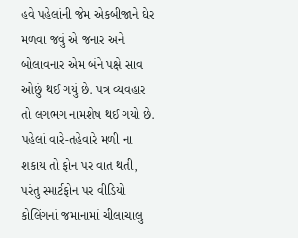હવે પહેલાંની જેમ એકબીજાને ઘેર મળવા જવું એ જનાર અને બોલાવનાર એમ બંને પક્ષે સાવ ઓછું થઈ ગયું છે. પત્ર વ્યવહાર તો લગભગ નામશેષ થઈ ગયો છે. પહેલાં વારે-તહેવારે મળી ના શકાય તો ફોન પર વાત થતી, પરંતુ સ્માર્ટફોન પર વીડિયો કોલિંગનાં જમાનામાં ચીલાચાલુ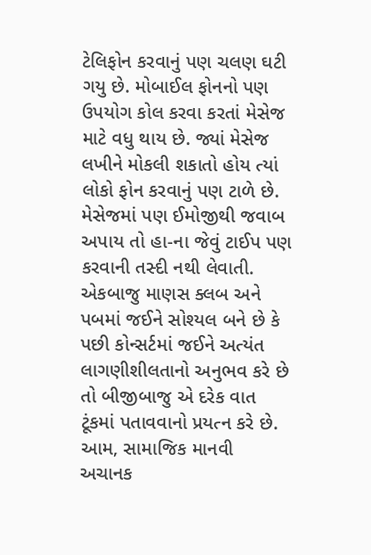ટેલિફોન કરવાનું પણ ચલણ ઘટી ગયુ છે. મોબાઈલ ફોનનો પણ ઉપયોગ કોલ કરવા કરતાં મેસેજ માટે વધુ થાય છે. જ્યાં મેસેજ લખીને મોકલી શકાતો હોય ત્યાં લોકો ફોન કરવાનું પણ ટાળે છે. મેસેજમાં પણ ઈમોજીથી જવાબ અપાય તો હા-ના જેવું ટાઈપ પણ કરવાની તસ્દી નથી લેવાતી. એકબાજુ માણસ ક્લબ અને પબમાં જઈને સોશ્યલ બને છે કે પછી કોન્સર્ટમાં જઈને અત્યંત લાગણીશીલતાનો અનુભવ કરે છે તો બીજીબાજુ એ દરેક વાત ટૂંકમાં પતાવવાનો પ્રયત્ન કરે છે. આમ, સામાજિક માનવી અચાનક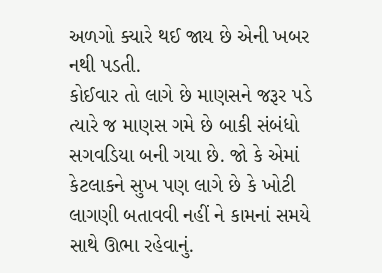અળગો ક્યારે થઈ જાય છે એની ખબર નથી પડતી.
કોઈવાર તો લાગે છે માણસને જરૂર પડે ત્યારે જ માણસ ગમે છે બાકી સંબંધો સગવડિયા બની ગયા છે. જો કે એમાં કેટલાકને સુખ પણ લાગે છે કે ખોટી લાગણી બતાવવી નહીં ને કામનાં સમયે સાથે ઊભા રહેવાનું.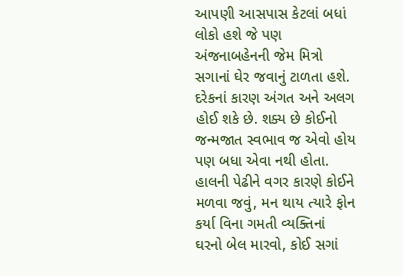આપણી આસપાસ કેટલાં બધાં લોકો હશે જે પણ અંજનાબહેનની જેમ મિત્રો સગાનાં ઘેર જવાનું ટાળતા હશે. દરેકનાં કારણ અંગત અને અલગ હોઈ શકે છે. શક્ય છે કોઈનો જન્મજાત સ્વભાવ જ એવો હોય પણ બધા એવા નથી હોતા. હાલની પેઢીને વગર કારણે કોઈને મળવા જવું, મન થાય ત્યારે ફોન કર્યા વિના ગમતી વ્યક્તિનાં ઘરનો બેલ મારવો, કોઈ સગાં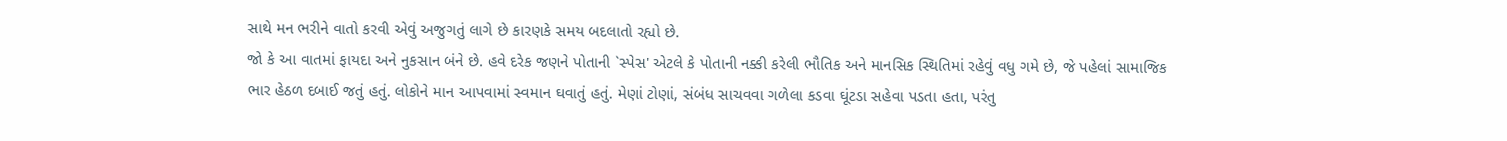સાથે મન ભરીને વાતો કરવી એવું અજુગતું લાગે છે કારણકે સમય બદલાતો રહ્યો છે.
જો કે આ વાતમાં ફાયદા અને નુકસાન બંને છે. હવે દરેક જણને પોતાની `સ્પેસ' એટલે કે પોતાની નક્કી કરેલી ભૌતિક અને માનસિક સ્થિતિમાં રહેવું વધુ ગમે છે, જે પહેલાં સામાજિક ભાર હેઠળ દબાઈ જતું હતું. લોકોને માન આપવામાં સ્વમાન ઘવાતું હતું. મેણાં ટોણાં, સંબંધ સાચવવા ગળેલા કડવા ઘૂંટડા સહેવા પડતા હતા, પરંતુ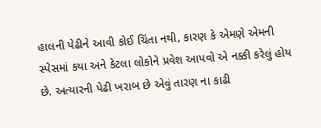હાલની પેઢીને આવી કોઈ ચિંતા નથી, કારણ કે એમણે એમની સ્પેસમાં કયા અને કેટલા લોકોને પ્રવેશ આપવો એ નક્કી કરેલું હોય છે. અત્યારની પેઢી ખરાબ છે એવું તારણ ના કાઢી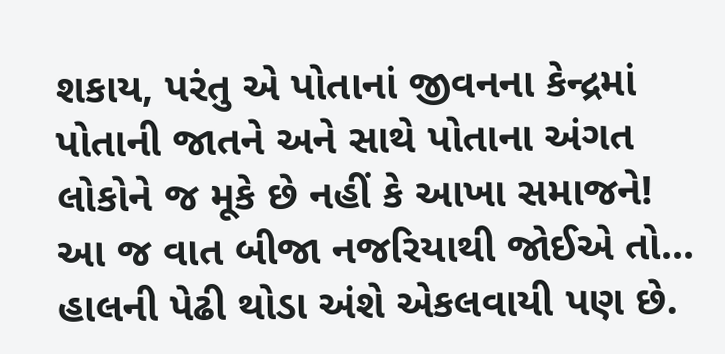શકાય, પરંતુ એ પોતાનાં જીવનના કેન્દ્રમાં પોતાની જાતને અને સાથે પોતાના અંગત લોકોને જ મૂકે છે નહીં કે આખા સમાજને!
આ જ વાત બીજા નજરિયાથી જોઈએ તો...
હાલની પેઢી થોડા અંશે એકલવાયી પણ છે.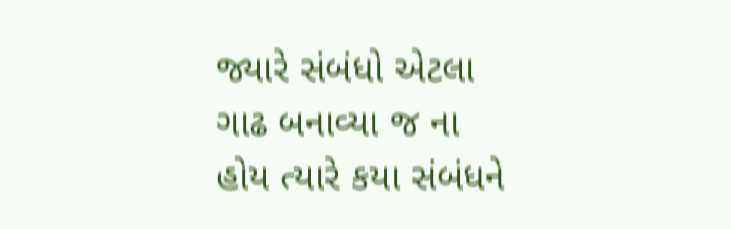જ્યારે સંબંધો એટલા ગાઢ બનાવ્યા જ ના હોય ત્યારે કયા સંબંધને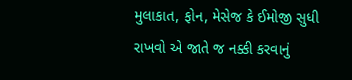મુલાકાત, ફોન, મેસેજ કે ઈમોજી સુધી રાખવો એ જાતે જ નક્કી કરવાનું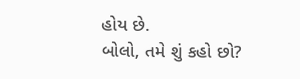હોય છે.
બોલો, તમે શું કહો છો?